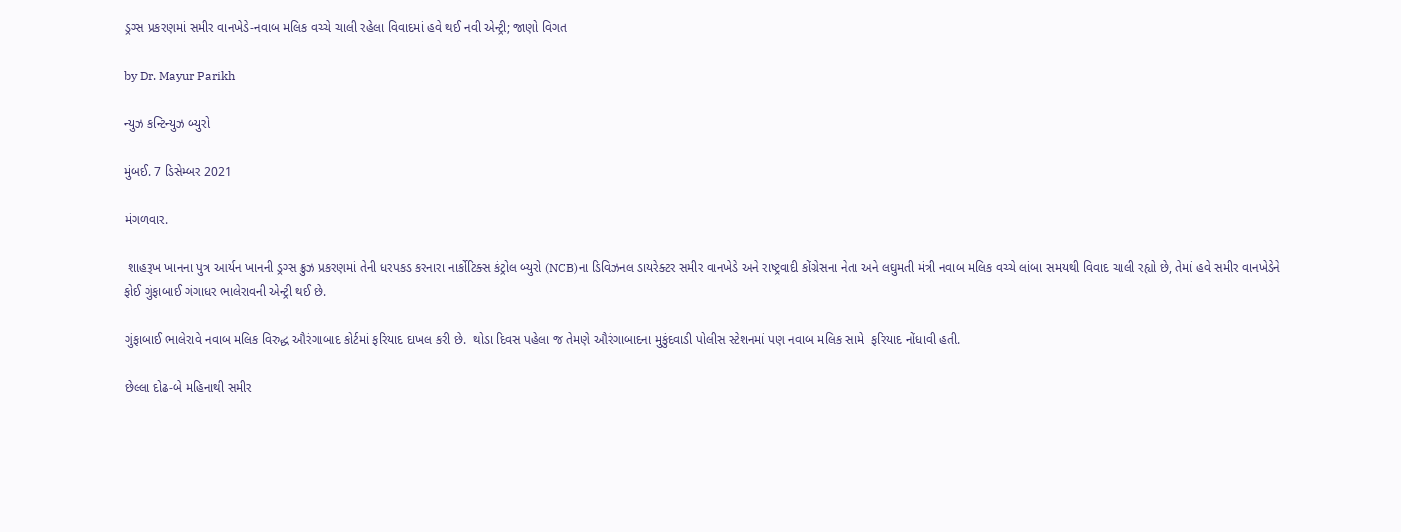ડ્રગ્સ પ્રકરણમાં સમીર વાનખેડે-નવાબ મલિક વચ્ચે ચાલી રહેલા વિવાદમાં હવે થઈ નવી એન્ટ્રી; જાણો વિગત

by Dr. Mayur Parikh

ન્યુઝ કન્ટિન્યુઝ બ્યુરો

મુંબઈ. 7 ડિસેમ્બર 2021

મંગળવાર.

 શાહરૂખ ખાનના પુત્ર આર્યન ખાનની ડ્રગ્સ ક્રુઝ પ્રકરણમાં તેની ધરપકડ કરનારા નાર્કોટિક્સ કંટ્રોલ બ્યુરો (NCB)ના ડિવિઝનલ ડાયરેક્ટર સમીર વાનખેડે અને રાષ્ટ્રવાદી કોંગ્રેસના નેતા અને લઘુમતી મંત્રી નવાબ મલિક વચ્ચે લાંબા સમયથી વિવાદ ચાલી રહ્યો છે, તેમાં હવે સમીર વાનખેડેને ફોઈ ગુંફાબાઈ ગંગાધર ભાલેરાવની એન્ટ્રી થઈ છે.

ગુંફાબાઈ ભાલેરાવે નવાબ મલિક વિરુદ્ધ ઔરંગાબાદ કોર્ટમાં ફરિયાદ દાખલ કરી છે.  થોડા દિવસ પહેલા જ તેમણે ઔરંગાબાદના મુકુંદવાડી પોલીસ સ્ટેશનમાં પણ નવાબ મલિક સામે  ફરિયાદ નોંધાવી હતી.

છેલ્લા દોઢ-બે મહિનાથી સમીર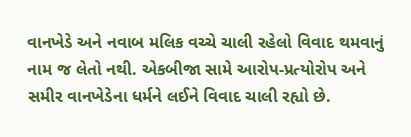વાનખેડે અને નવાબ મલિક વચ્ચે ચાલી રહેલો વિવાદ થમવાનું નામ જ લેતો નથી. એકબીજા સામે આરોપ-પ્રત્યોરોપ અને સમીર વાનખેડેના ધર્મને લઈને વિવાદ ચાલી રહ્યો છે.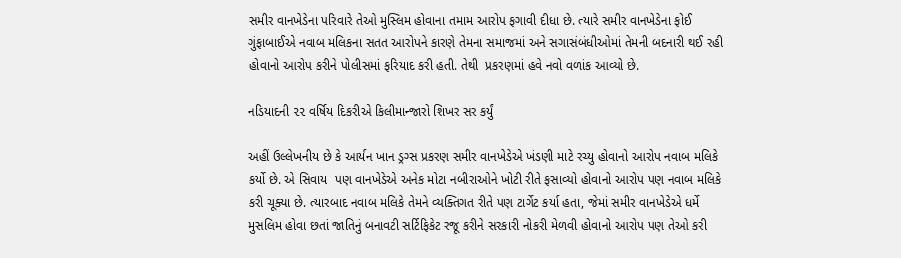સમીર વાનખેડેના પરિવારે તેઓ મુસ્લિમ હોવાના તમામ આરોપ ફગાવી દીધા છે. ત્યારે સમીર વાનખેડેના ફોઈ ગુંફાબાઈએ નવાબ મલિકના સતત આરોપને કારણે તેમના સમાજમાં અને સગાસંબંધીઓમાં તેમની બદનારી થઈ રહી હોવાનો આરોપ કરીને પોલીસમાં ફરિયાદ કરી હતી. તેથી  પ્રકરણમાં હવે નવો વળાંક આવ્યો છે.

નડિયાદની ૨૨ વર્ષિય દિકરીએ કિલીમાન્જારો શિખર સર કર્યું

અહીં ઉલ્લેખનીય છે કે આર્યન ખાન ડ્રગ્સ પ્રકરણ સમીર વાનખેડેએ ખંડણી માટે રચ્યુ હોવાનો આરોપ નવાબ મલિકે કર્યો છે. એ સિવાય  પણ વાનખેડેએ અનેક મોટા નબીરાઓને ખોટી રીતે ફસાવ્યો હોવાનો આરોપ પણ નવાબ મલિકે કરી ચૂક્યા છે. ત્યારબાદ નવાબ મલિકે તેમને વ્યક્તિગત રીતે પણ ટાર્ગેટ કર્યા હતા, જેમાં સમીર વાનખેડેએ ધર્મે મુસલિમ હોવા છતાં જાતિનું બનાવટી સર્ટિફિકેટ રજૂ કરીને સરકારી નોકરી મેળવી હોવાનો આરોપ પણ તેઓ કરી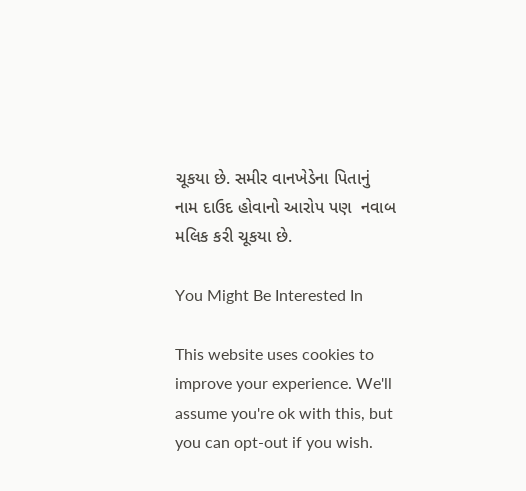ચૂકયા છે. સમીર વાનખેડેના પિતાનું નામ દાઉદ હોવાનો આરોપ પણ  નવાબ મલિક કરી ચૂકયા છે.

You Might Be Interested In

This website uses cookies to improve your experience. We'll assume you're ok with this, but you can opt-out if you wish.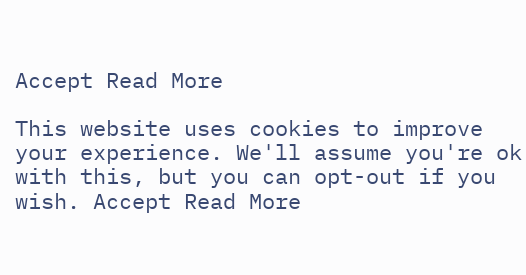Accept Read More

This website uses cookies to improve your experience. We'll assume you're ok with this, but you can opt-out if you wish. Accept Read More